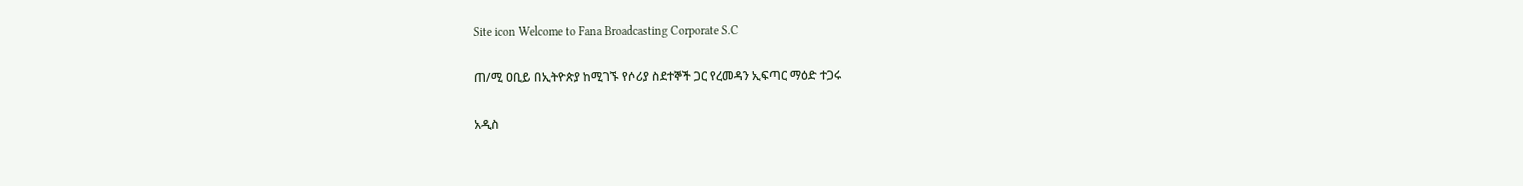Site icon Welcome to Fana Broadcasting Corporate S.C

ጠ/ሚ ዐቢይ በኢትዮጵያ ከሚገኙ የሶሪያ ስደተኞች ጋር የረመዳን ኢፍጣር ማዕድ ተጋሩ

አዲስ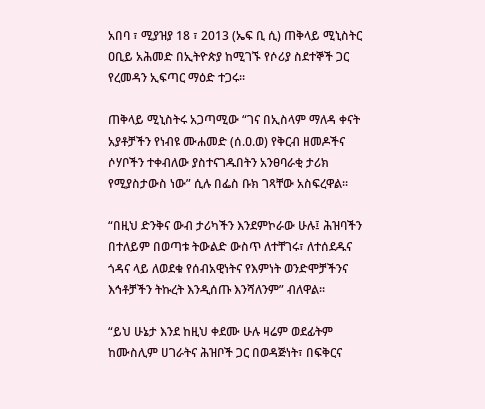አበባ ፣ ሚያዝያ 18 ፣ 2013 (ኤፍ ቢ ሲ) ጠቅላይ ሚኒስትር ዐቢይ አሕመድ በኢትዮጵያ ከሚገኙ የሶሪያ ስደተኞች ጋር የረመዳን ኢፍጣር ማዕድ ተጋሩ፡፡

ጠቅላይ ሚኒስትሩ አጋጣሚው “ገና በኢስላም ማለዳ ቀናት አያቶቻችን የነብዩ ሙሐመድ (ሰ.ዐ.ወ) የቅርብ ዘመዶችና ሶሃቦችን ተቀብለው ያስተናገዱበትን አንፀባራቂ ታሪክ የሚያስታውስ ነው” ሲሉ በፌስ ቡክ ገጻቸው አስፍረዋል፡፡

“በዚህ ድንቅና ውብ ታሪካችን እንደምኮራው ሁሉ፤ ሕዝባችን በተለይም በወጣቱ ትውልድ ውስጥ ለተቸገሩ፣ ለተሰደዱና ጎዳና ላይ ለወደቁ የሰብአዊነትና የእምነት ወንድሞቻችንና እኅቶቻችን ትኩረት እንዲሰጡ እንሻለንም” ብለዋል፡፡

“ይህ ሁኔታ እንደ ከዚህ ቀደሙ ሁሉ ዛሬም ወደፊትም ከሙስሊም ሀገራትና ሕዝቦች ጋር በወዳጅነት፣ በፍቅርና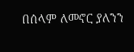በሰላም ለመኖር ያለንን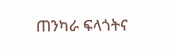ጠንካራ ፍላጎትና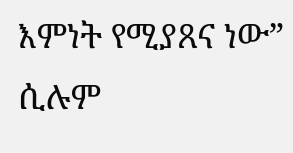እምነት የሚያጸና ነው” ሲሉም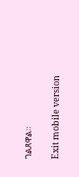ገልጸዋል።

Exit mobile version